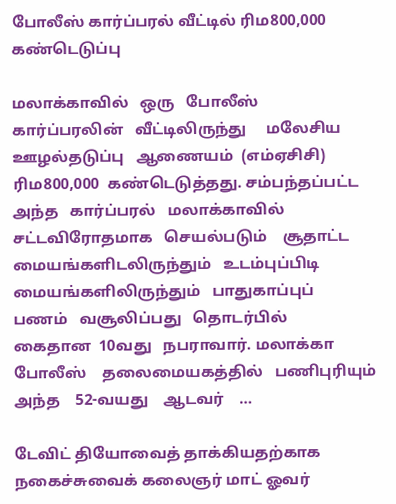போலீஸ் கார்ப்பரல் வீட்டில் ரிம800,000 கண்டெடுப்பு

மலாக்காவில்   ஒரு   போலீஸ்   கார்ப்பரலின்   வீட்டிலிருந்து     மலேசிய   ஊழல்தடுப்பு   ஆணையம்  (எம்ஏசிசி)    ரிம800,000  கண்டெடுத்தது. சம்பந்தப்பட்ட  அந்த   கார்ப்பரல்   மலாக்காவில்   சட்டவிரோதமாக   செயல்படும்    சூதாட்ட    மையங்களிடலிருந்தும்   உடம்புப்பிடி   மையங்களிலிருந்தும்   பாதுகாப்புப்   பணம்   வசூலிப்பது   தொடர்பில்    கைதான  10வது   நபராவார். மலாக்கா   போலீஸ்    தலைமையகத்தில்   பணிபுரியும்   அந்த    52-வயது    ஆடவர்    …

டேவிட் தியோவைத் தாக்கியதற்காக நகைச்சுவைக் கலைஞர் மாட் ஓவர்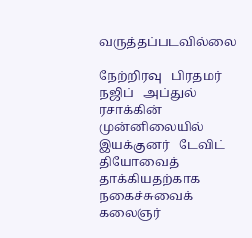வருத்தப்படவில்லை

நேற்றிரவு   பிரதமர்   நஜிப்   அப்துல்   ரசாக்கின்   முன்னிலையில்   இயக்குனர்   டேவிட்   தியோவைத்    தாக்கியதற்காக   நகைச்சுவைக்  கலைஞர்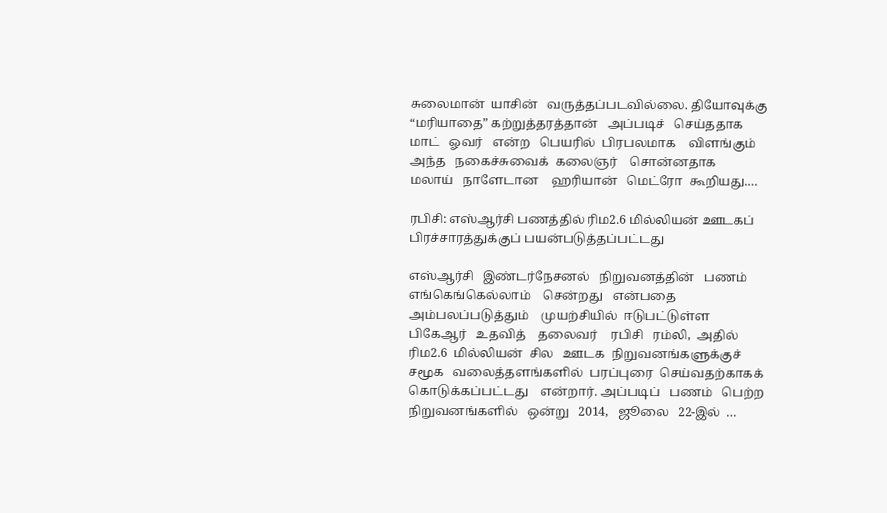சுலைமான்  யாசின்   வருத்தப்படவில்லை. தியோவுக்கு  “மரியாதை” கற்றுத்தரத்தான்   அப்படிச்   செய்ததாக   மாட்   ஓவர்   என்ற   பெயரில்  பிரபலமாக    விளங்கும்    அந்த   நகைச்சுவைக்  கலைஞர்    சொன்னதாக    மலாய்   நாளேடான    ஹரியான்   மெட்ரோ  கூறியது.…

ரபிசி: எஸ்ஆர்சி பணத்தில் ரிம2.6 மில்லியன் ஊடகப் பிரச்சாரத்துக்குப் பயன்படுத்தப்பட்டது

எஸ்ஆர்சி   இண்டர்நேசனல்   நிறுவனத்தின்   பணம்  எங்கெங்கெல்லாம்    சென்றது   என்பதை  அம்பலப்படுத்தும்    முயற்சியில்  ஈடுபட்டுள்ள  பிகேஆர்   உதவித்    தலைவர்    ரபிசி   ரம்லி,  அதில்   ரிம2.6  மில்லியன்  சில   ஊடக  நிறுவனங்களுக்குச்    சமூக   வலைத்தளங்களில்  பரப்புரை  செய்வதற்காகக்    கொடுக்கப்பட்டது    என்றார். அப்படிப்   பணம்   பெற்ற   நிறுவனங்களில்   ஒன்று   2014,   ஜூலை   22-இல்  …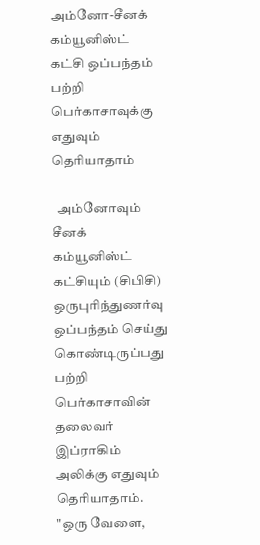அம்னோ-சீனக் கம்யூனிஸ்ட் கட்சி ஒப்பந்தம் பற்றி பெர்காசாவுக்கு எதுவும் தெரியாதாம்

  அம்னோவும் சீனக் கம்யூனிஸ்ட் கட்சியும் (சிபிசி) ஒருபுரிந்துணர்வு ஒப்பந்தம் செய்து கொண்டிருப்பது பற்றி பெர்காசாவின் தலைவர் இப்ராகிம் அலிக்கு எதுவும் தெரியாதாம். "ஒரு வேளை,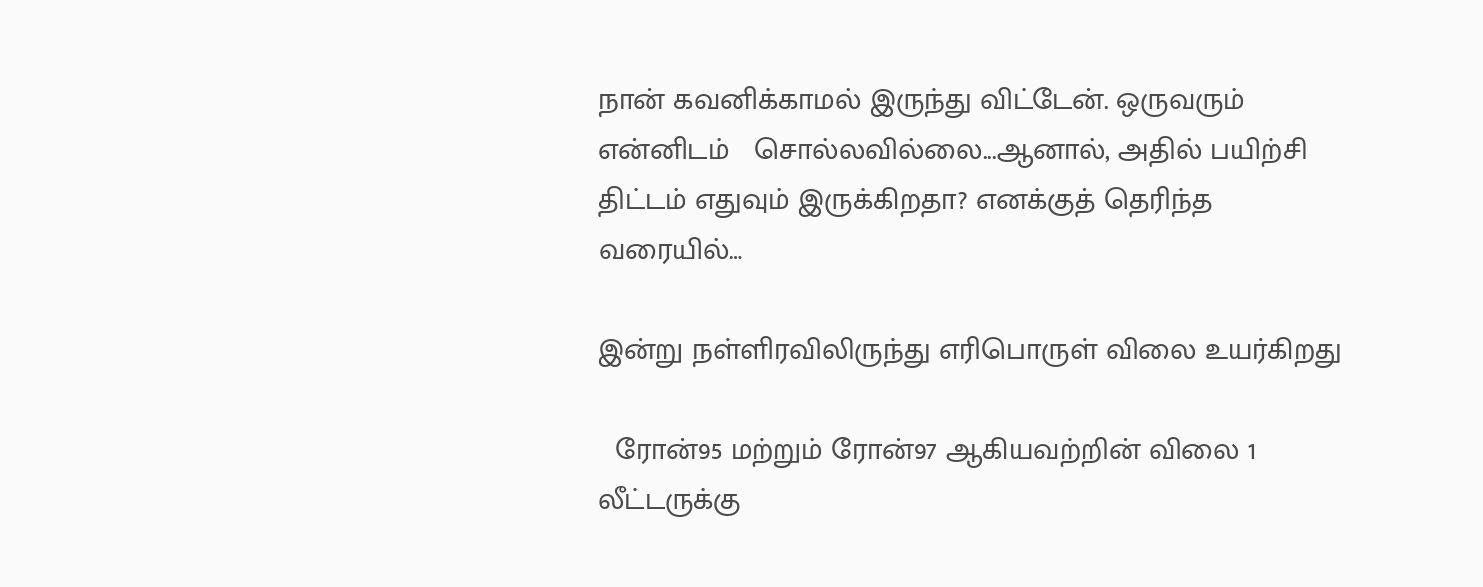நான் கவனிக்காமல் இருந்து விட்டேன். ஒருவரும் என்னிடம்   சொல்லவில்லை...ஆனால், அதில் பயிற்சி திட்டம் எதுவும் இருக்கிறதா? எனக்குத் தெரிந்த வரையில்…

இன்று நள்ளிரவிலிருந்து எரிபொருள் விலை உயர்கிறது

  ரோன்95 மற்றும் ரோன்97 ஆகியவற்றின் விலை 1 லீட்டருக்கு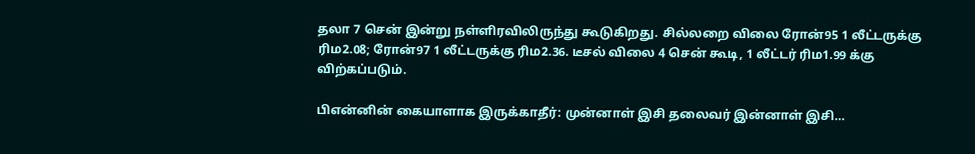தலா 7 சென் இன்று நள்ளிரவிலிருந்து கூடுகிறது. சில்லறை விலை ரோன்95 1 லீட்டருக்கு ரிம2.08; ரோன்97 1 லீட்டருக்கு ரிம2.36. டீசல் விலை 4 சென் கூடி, 1 லீட்டர் ரிம1.99 க்கு விற்கப்படும்.

பிஎன்னின் கையாளாக இருக்காதீர்: முன்னாள் இசி தலைவர் இன்னாள் இசி…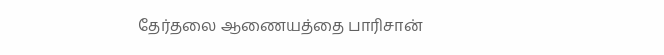தேர்தலை ஆணையத்தை பாரிசான்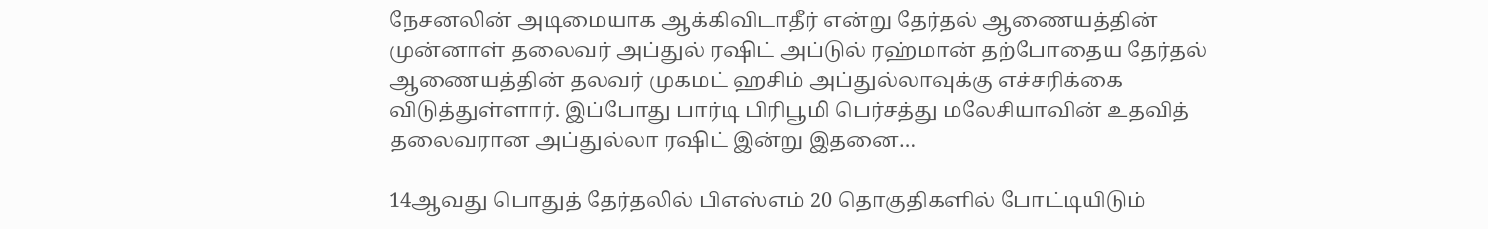நேசனலின் அடிமையாக ஆக்கிவிடாதீர் என்று தேர்தல் ஆணையத்தின் முன்னாள் தலைவர் அப்துல் ரஷிட் அப்டுல் ரஹ்மான் தற்போதைய தேர்தல் ஆணையத்தின் தலவர் முகமட் ஹசிம் அப்துல்லாவுக்கு எச்சரிக்கை விடுத்துள்ளார். இப்போது பார்டி பிரிபூமி பெர்சத்து மலேசியாவின் உதவித் தலைவரான அப்துல்லா ரஷிட் இன்று இதனை…

14ஆவது பொதுத் தேர்தலில் பிஎஸ்எம் 20 தொகுதிகளில் போட்டியிடும்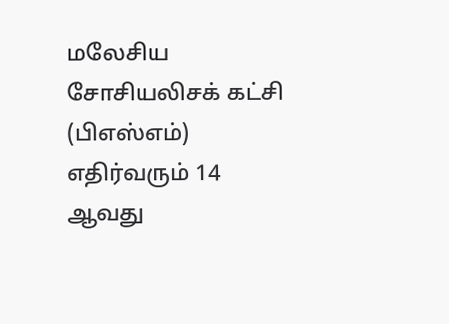மலேசிய சோசியலிசக் கட்சி (பிஎஸ்எம்) எதிர்வரும் 14 ஆவது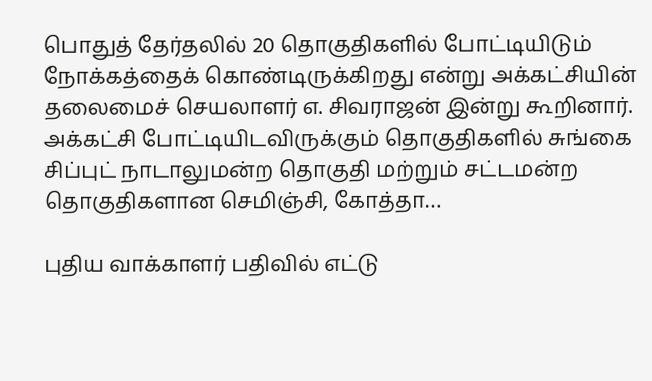பொதுத் தேர்தலில் 20 தொகுதிகளில் போட்டியிடும் நோக்கத்தைக் கொண்டிருக்கிறது என்று அக்கட்சியின் தலைமைச் செயலாளர் எ. சிவராஜன் இன்று கூறினார். அக்கட்சி போட்டியிடவிருக்கும் தொகுதிகளில் சுங்கை சிப்புட் நாடாலுமன்ற தொகுதி மற்றும் சட்டமன்ற தொகுதிகளான செமிஞ்சி, கோத்தா…

புதிய வாக்காளர் பதிவில் எட்டு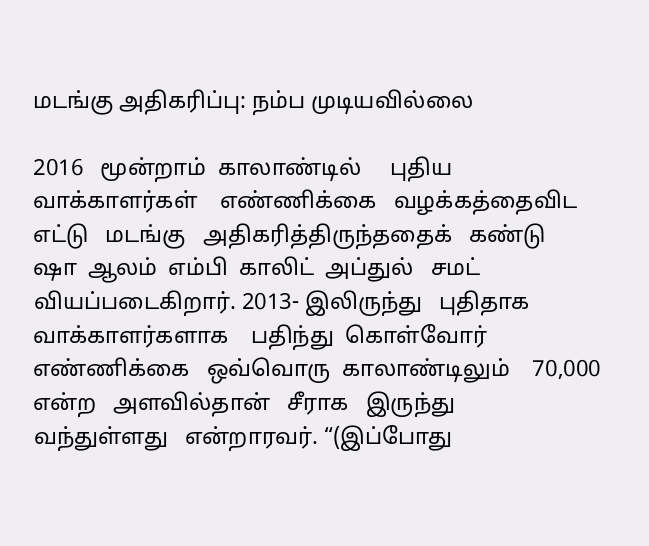மடங்கு அதிகரிப்பு: நம்ப முடியவில்லை

2016   மூன்றாம்  காலாண்டில்     புதிய   வாக்காளர்கள்    எண்ணிக்கை   வழக்கத்தைவிட    எட்டு   மடங்கு   அதிகரித்திருந்ததைக்   கண்டு   ஷா  ஆலம்  எம்பி  காலிட்  அப்துல்   சமட்   வியப்படைகிறார். 2013- இலிருந்து   புதிதாக    வாக்காளர்களாக    பதிந்து  கொள்வோர்   எண்ணிக்கை   ஒவ்வொரு  காலாண்டிலும்    70,000    என்ற   அளவில்தான்   சீராக   இருந்து   வந்துள்ளது   என்றாரவர். “(இப்போது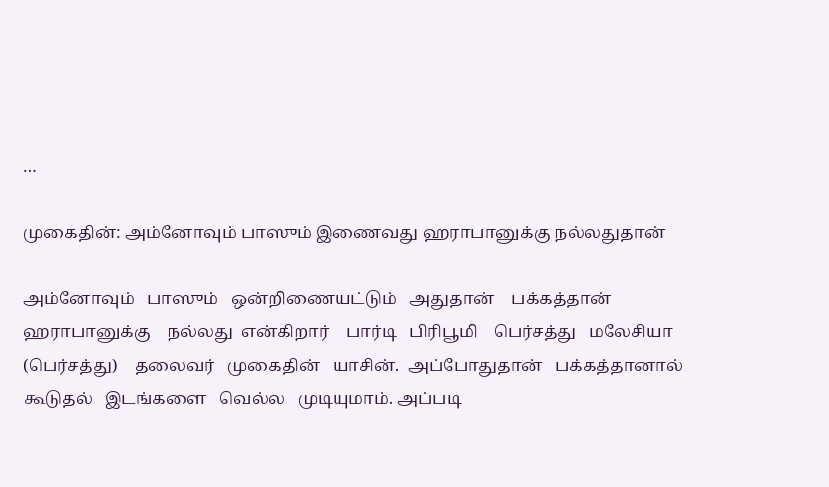…

முகைதின்: அம்னோவும் பாஸும் இணைவது ஹராபானுக்கு நல்லதுதான்

அம்னோவும்   பாஸும்   ஒன்றிணையட்டும்   அதுதான்    பக்கத்தான்  ஹராபானுக்கு    நல்லது  என்கிறார்    பார்டி   பிரிபூமி    பெர்சத்து   மலேசியா  (பெர்சத்து)    தலைவர்   முகைதின்   யாசின்.  அப்போதுதான்   பக்கத்தானால்  கூடுதல்   இடங்களை   வெல்ல   முடியுமாம். அப்படி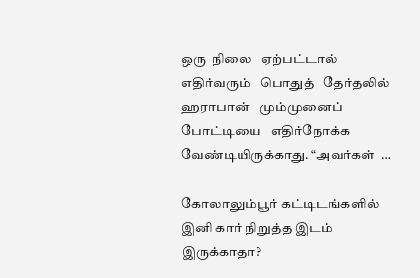ஒரு  நிலை   ஏற்பட்டால்  எதிர்வரும்   பொதுத்   தேர்தலில்   ஹராபான்   மும்முனைப்   போட்டியை   எதிர்நோக்க   வேண்டியிருக்காது. “அவர்கள்  …

கோலாலும்பூர் கட்டிடங்களில் இனி கார் நிறுத்த இடம் இருக்காதா?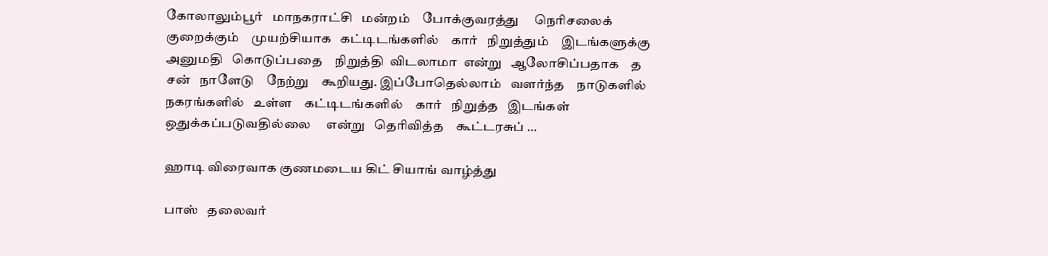கோலாலும்பூர்   மாநகராட்சி   மன்றம்    போக்குவரத்து     நெரிசலைக்  குறைக்கும்    முயற்சியாக   கட்டிடங்களில்    கார்   நிறுத்தும்    இடங்களுக்கு   அனுமதி   கொடுப்பதை    நிறுத்தி  விடலாமா  என்று   ஆலோசிப்பதாக    த   சன்   நாளேடு    நேற்று    கூறியது. இப்போதெல்லாம்   வளர்ந்த    நாடுகளில்    நகரங்களில்   உள்ள    கட்டிடங்களில்    கார்   நிறுத்த   இடங்கள்  ஒதுக்கப்படுவதில்லை     என்று   தெரிவித்த    கூட்டரசுப் …

ஹாடி விரைவாக குணமடைய கிட் சியாங் வாழ்த்து

பாஸ்   தலைவர்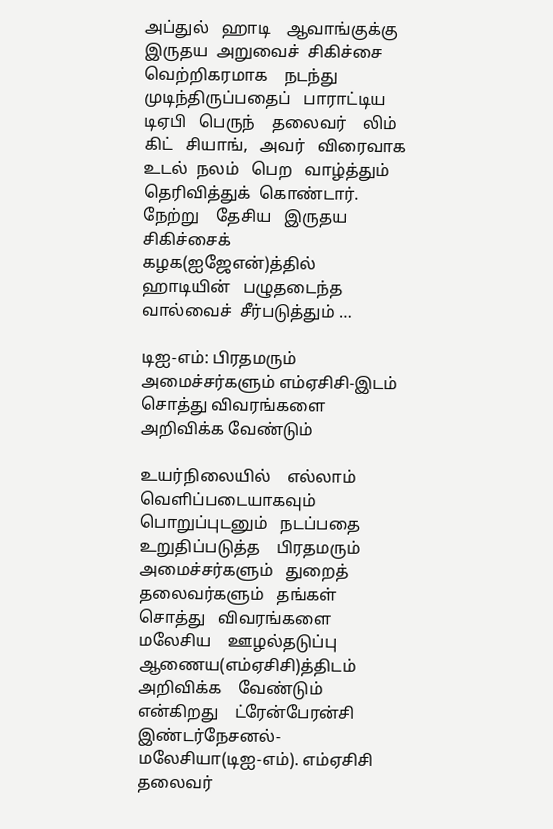அப்துல்   ஹாடி    ஆவாங்குக்கு    இருதய  அறுவைச்  சிகிச்சை   வெற்றிகரமாக    நடந்து    முடிந்திருப்பதைப்   பாராட்டிய     டிஏபி   பெருந்    தலைவர்    லிம்   கிட்   சியாங்,   அவர்   விரைவாக   உடல்  நலம்   பெற   வாழ்த்தும்     தெரிவித்துக்  கொண்டார். நேற்று    தேசிய   இருதய   சிகிச்சைக்  கழக(ஐஜேஎன்)த்தில்     ஹாடியின்   பழுதடைந்த வால்வைச்  சீர்படுத்தும் …

டிஐ-எம்: பிரதமரும் அமைச்சர்களும் எம்ஏசிசி-இடம் சொத்து விவரங்களை அறிவிக்க வேண்டும்

உயர்நிலையில்    எல்லாம்  வெளிப்படையாகவும்  பொறுப்புடனும்   நடப்பதை   உறுதிப்படுத்த    பிரதமரும்   அமைச்சர்களும்   துறைத்    தலைவர்களும்   தங்கள்  சொத்து   விவரங்களை    மலேசிய    ஊழல்தடுப்பு     ஆணைய(எம்ஏசிசி)த்திடம்   அறிவிக்க    வேண்டும்   என்கிறது    ட்ரேன்பேரன்சி  இண்டர்நேசனல்- மலேசியா(டிஐ-எம்). எம்ஏசிசி    தலைவர்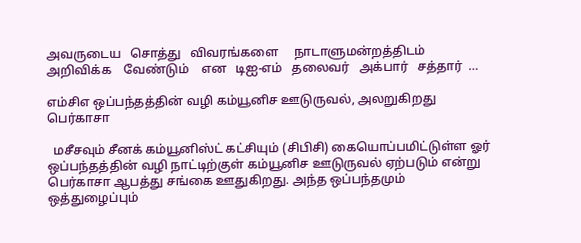அவருடைய   சொத்து   விவரங்களை     நாடாளுமன்றத்திடம்     அறிவிக்க    வேண்டும்    என   டிஐ-எம்   தலைவர்   அக்பார்   சத்தார்  …

எம்சிஎ ஒப்பந்தத்தின் வழி கம்யூனிச ஊடுருவல், அலறுகிறது பெர்காசா

  மசீசவும் சீனக் கம்யூனிஸ்ட் கட்சியும் (சிபிசி) கையொப்பமிட்டுள்ள ஓர் ஒப்பந்தத்தின் வழி நாட்டிற்குள் கம்யூனிச ஊடுருவல் ஏற்படும் என்று பெர்காசா ஆபத்து சங்கை ஊதுகிறது. அந்த ஒப்பந்தமும் ஒத்துழைப்பும்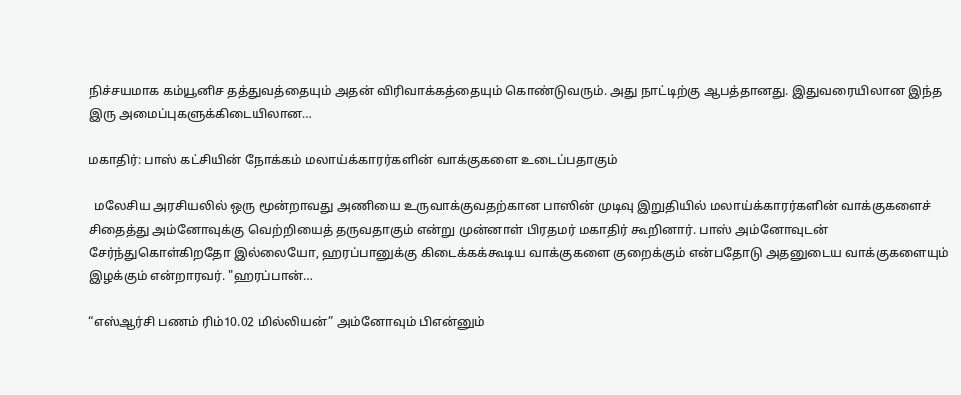நிச்சயமாக கம்யூனிச தத்துவத்தையும் அதன் விரிவாக்கத்தையும் கொண்டுவரும். அது நாட்டிற்கு ஆபத்தானது. இதுவரையிலான இந்த இரு அமைப்புகளுக்கிடையிலான…

மகாதிர்: பாஸ் கட்சியின் நோக்கம் மலாய்க்காரர்களின் வாக்குகளை உடைப்பதாகும்

  மலேசிய அரசியலில் ஒரு மூன்றாவது அணியை உருவாக்குவதற்கான பாஸின் முடிவு இறுதியில் மலாய்க்காரர்களின் வாக்குகளைச் சிதைத்து அம்னோவுக்கு வெற்றியைத் தருவதாகும் என்று முன்னாள் பிரதமர் மகாதிர் கூறினார். பாஸ் அம்னோவுடன் சேர்ந்துகொள்கிறதோ இல்லையோ, ஹரப்பானுக்கு கிடைக்கக்கூடிய வாக்குகளை குறைக்கும் என்பதோடு அதனுடைய வாக்குகளையும் இழக்கும் என்றாரவர். "ஹரப்பான்…

“எஸ்ஆர்சி பணம் ரிம்10.02 மில்லியன்” அம்னோவும் பிஎன்னும்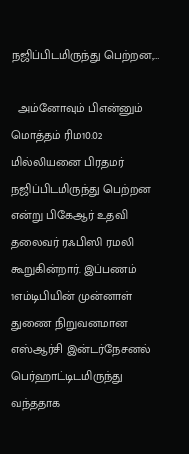நஜிப்பிடமிருந்து பெற்றன,…

  அம்னோவும் பிஎன்னும் மொத்தம் ரிம10.02 மில்லியனை பிரதமர் நஜிப்பிடமிருந்து பெற்றன என்று பிகேஆர் உதவி தலைவர் ரஃபிஸி ரமலி கூறுகின்றார். இப்பணம் 1எம்டிபியின் முன்னாள் துணை நிறுவனமான எஸ்ஆர்சி இன்டர்நேசனல் பெர்ஹாட்டிடமிருந்து வந்ததாக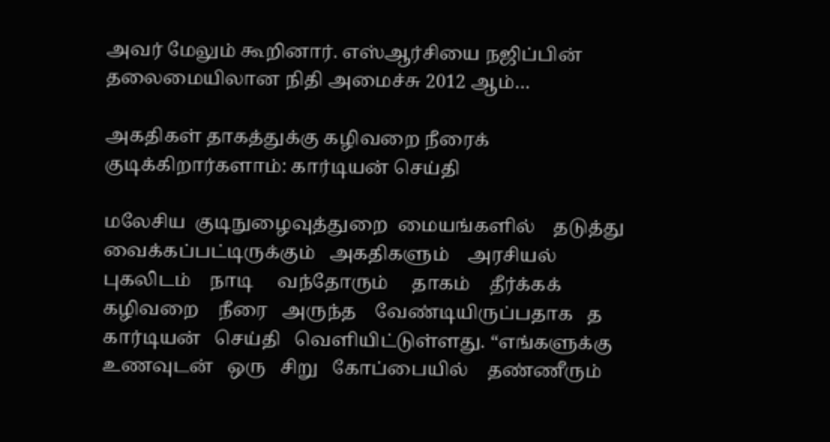அவர் மேலும் கூறினார். எஸ்ஆர்சியை நஜிப்பின் தலைமையிலான நிதி அமைச்சு 2012 ஆம்…

அகதிகள் தாகத்துக்கு கழிவறை நீரைக் குடிக்கிறார்களாம்: கார்டியன் செய்தி

மலேசிய  குடிநுழைவுத்துறை  மையங்களில்    தடுத்து  வைக்கப்பட்டிருக்கும்   அகதிகளும்    அரசியல்   புகலிடம்    நாடி     வந்தோரும்     தாகம்    தீர்க்கக்  கழிவறை    நீரை   அருந்த    வேண்டியிருப்பதாக   த   கார்டியன்   செய்தி   வெளியிட்டுள்ளது. “எங்களுக்கு    உணவுடன்   ஒரு   சிறு   கோப்பையில்    தண்ணீரும்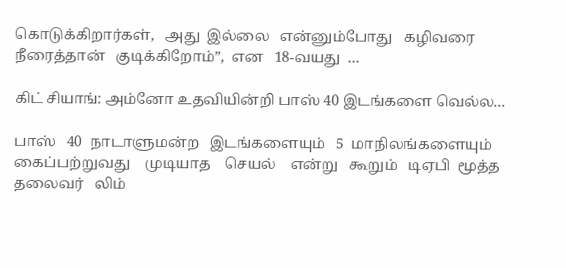கொடுக்கிறார்கள்,   அது  இல்லை   என்னும்போது   கழிவரை   நீரைத்தான்   குடிக்கிறோம்”,  என   18-வயது  …

கிட் சியாங்: அம்னோ உதவியின்றி பாஸ் 40 இடங்களை வெல்ல…

பாஸ்   40  நாடாளுமன்ற   இடங்களையும்   5  மாநிலங்களையும்   கைப்பற்றுவது    முடியாத    செயல்    என்று   கூறும்   டிஏபி  மூத்த     தலைவர்   லிம்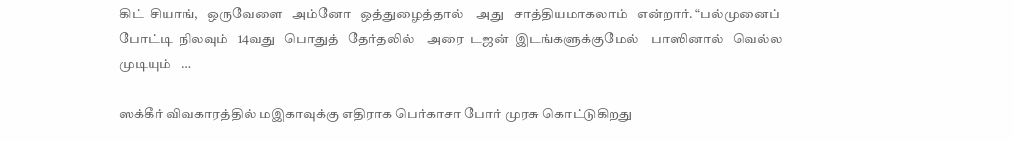கிட்  சியாங்,   ஒருவேளை   அம்னோ   ஒத்துழைத்தால்    அது   சாத்தியமாகலாம்   என்றார். “பல்முனைப்   போட்டி  நிலவும்   14வது   பொதுத்   தேர்தலில்    அரை  டஜன்  இடங்களுக்குமேல்    பாஸினால்   வெல்ல   முடியும்   …

ஸக்கீர் விவகாரத்தில் மஇகாவுக்கு எதிராக பெர்காசா போர் முரசு கொட்டுகிறது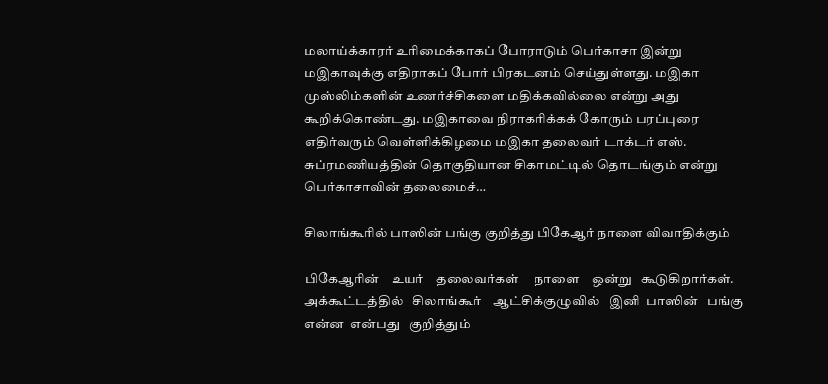மலாய்க்காரர் உரிமைக்காகப் போராடும் பெர்காசா இன்று மஇகாவுக்கு எதிராகப் போர் பிரகடனம் செய்துள்ளது. மஇகா முஸ்லிம்களின் உணர்ச்சிகளை மதிக்கவில்லை என்று அது கூறிக்கொண்டது. மஇகாவை நிராகரிக்கக் கோரும் பரப்புரை எதிர்வரும் வெள்ளிக்கிழமை மஇகா தலைவர் டாக்டர் எஸ். சுப்ரமணியத்தின் தொகுதியான சிகாமட்டில் தொடங்கும் என்று பெர்காசாவின் தலைமைச்…

சிலாங்கூரில் பாஸின் பங்கு குறித்து பிகேஆர் நாளை விவாதிக்கும்

பிகேஆரின்    உயர்    தலைவர்கள்     நாளை    ஒன்று   கூடுகிறார்கள்.  அக்கூட்டத்தில்   சிலாங்கூர்    ஆட்சிக்குழுவில்   இனி  பாஸின்   பங்கு   என்ன  என்பது   குறித்தும்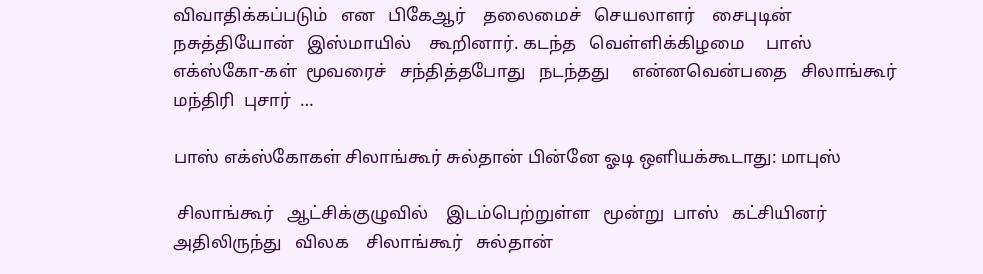விவாதிக்கப்படும்   என   பிகேஆர்    தலைமைச்   செயலாளர்    சைபுடின்   நசுத்தியோன்   இஸ்மாயில்    கூறினார். கடந்த   வெள்ளிக்கிழமை     பாஸ்   எக்ஸ்கோ-கள்  மூவரைச்   சந்தித்தபோது   நடந்தது     என்னவென்பதை   சிலாங்கூர்  மந்திரி  புசார்  …

பாஸ் எக்ஸ்கோகள் சிலாங்கூர் சுல்தான் பின்னே ஓடி ஒளியக்கூடாது: மாபுஸ்

 சிலாங்கூர்   ஆட்சிக்குழுவில்    இடம்பெற்றுள்ள   மூன்று  பாஸ்   கட்சியினர்   அதிலிருந்து   விலக    சிலாங்கூர்   சுல்தான்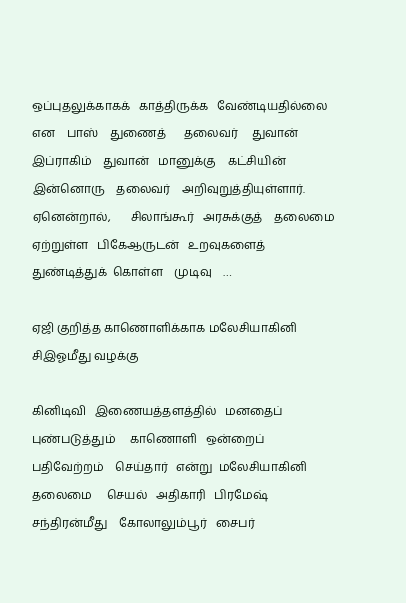ஒப்புதலுக்காகக்   காத்திருக்க   வேண்டியதில்லை  என    பாஸ்    துணைத்      தலைவர்     துவான்    இப்ராகிம்    துவான்   மானுக்கு    கட்சியின்   இன்னொரு    தலைவர்    அறிவுறுத்தியுள்ளார். ஏனென்றால்,       சிலாங்கூர்   அரசுக்குத்    தலைமை  ஏற்றுள்ள   பிகேஆருடன்   உறவுகளைத்   துண்டித்துக்  கொள்ள    முடிவு    …

ஏஜி குறித்த காணொளிக்காக மலேசியாகினி சிஇஓமீது வழக்கு

கினிடிவி   இணையத்தளத்தில்   மனதைப் புண்படுத்தும்     காணொளி   ஒன்றைப்   பதிவேற்றம்    செய்தார்   என்று  மலேசியாகினி   தலைமை     செயல்   அதிகாரி   பிரமேஷ்   சந்திரன்மீது    கோலாலும்பூர்   சைபர்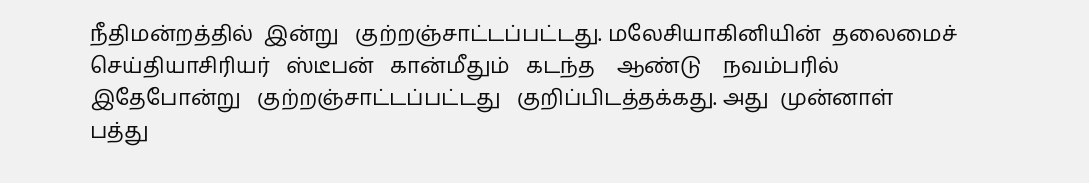நீதிமன்றத்தில்  இன்று   குற்றஞ்சாட்டப்பட்டது. மலேசியாகினியின்  தலைமைச்   செய்தியாசிரியர்   ஸ்டீபன்   கான்மீதும்   கடந்த    ஆண்டு    நவம்பரில்     இதேபோன்று   குற்றஞ்சாட்டப்பட்டது   குறிப்பிடத்தக்கது. அது  முன்னாள்   பத்து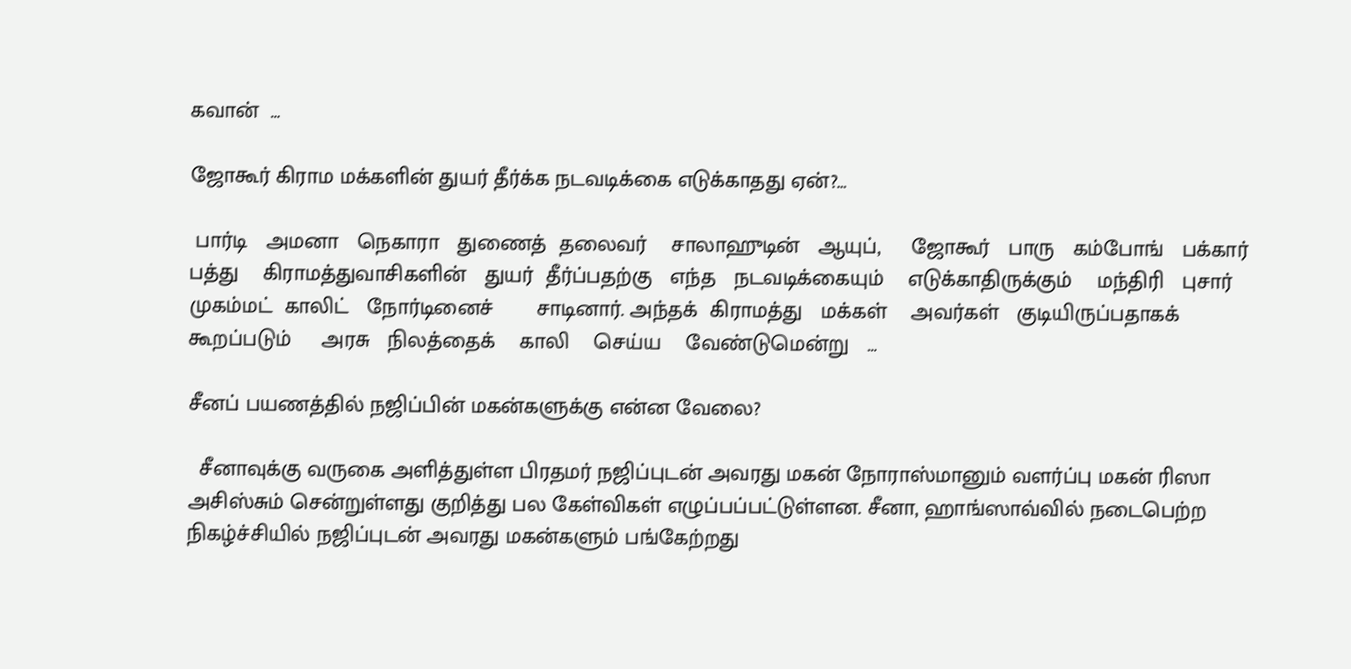கவான்  …

ஜோகூர் கிராம மக்களின் துயர் தீர்க்க நடவடிக்கை எடுக்காதது ஏன்?…

 பார்டி   அமனா   நெகாரா   துணைத்  தலைவர்    சாலாஹுடின்   ஆயுப்,     ஜோகூர்   பாரு   கம்போங்   பக்கார்  பத்து    கிராமத்துவாசிகளின்   துயர்  தீர்ப்பதற்கு   எந்த   நடவடிக்கையும்    எடுக்காதிருக்கும்    மந்திரி   புசார்     முகம்மட்  காலிட்   நோர்டினைச்       சாடினார். அந்தக்  கிராமத்து   மக்கள்    அவர்கள்   குடியிருப்பதாகக்   கூறப்படும்     அரசு   நிலத்தைக்    காலி    செய்ய    வேண்டுமென்று   …

சீனப் பயணத்தில் நஜிப்பின் மகன்களுக்கு என்ன வேலை?

  சீனாவுக்கு வருகை அளித்துள்ள பிரதமர் நஜிப்புடன் அவரது மகன் நோராஸ்மானும் வளர்ப்பு மகன் ரிஸா அசிஸ்சும் சென்றுள்ளது குறித்து பல கேள்விகள் எழுப்பப்பட்டுள்ளன. சீனா, ஹாங்ஸாவ்வில் நடைபெற்ற நிகழ்ச்சியில் நஜிப்புடன் அவரது மகன்களும் பங்கேற்றது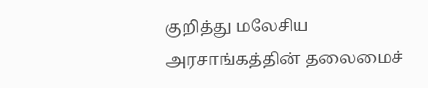குறித்து மலேசிய அரசாங்கத்தின் தலைமைச்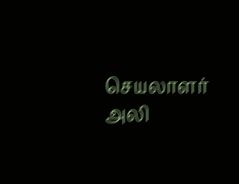செயலாளர் அலி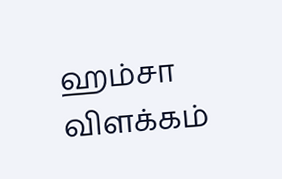ஹம்சா விளக்கம்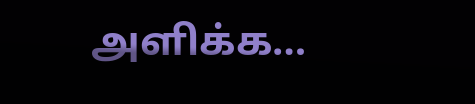அளிக்க…